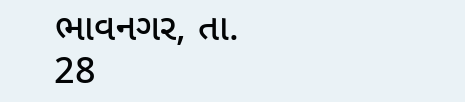ભાવનગર, તા. 28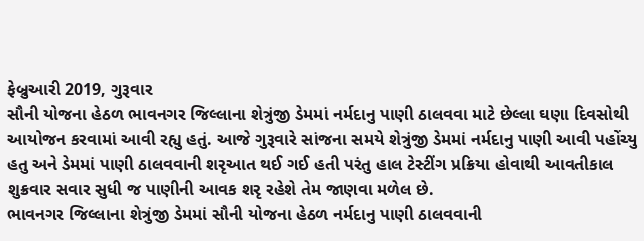ફેબ્રુઆરી 2019, ગુરૂવાર
સૌની યોજના હેઠળ ભાવનગર જિલ્લાના શેત્રુંજી ડેમમાં નર્મદાનુ પાણી ઠાલવવા માટે છેલ્લા ઘણા દિવસોથી આયોજન કરવામાં આવી રહ્યુ હતું. આજે ગુરૂવારે સાંજના સમયે શેત્રુંજી ડેમમાં નર્મદાનુ પાણી આવી પહોંચ્યુ હતુ અને ડેમમાં પાણી ઠાલવવાની શરૃઆત થઈ ગઈ હતી પરંતુ હાલ ટેસ્ટીંગ પ્રક્રિયા હોવાથી આવતીકાલ શુક્રવાર સવાર સુધી જ પાણીની આવક શરૃ રહેશે તેમ જાણવા મળેલ છે.
ભાવનગર જિલ્લાના શેત્રુંજી ડેમમાં સૌની યોજના હેઠળ નર્મદાનુ પાણી ઠાલવવાની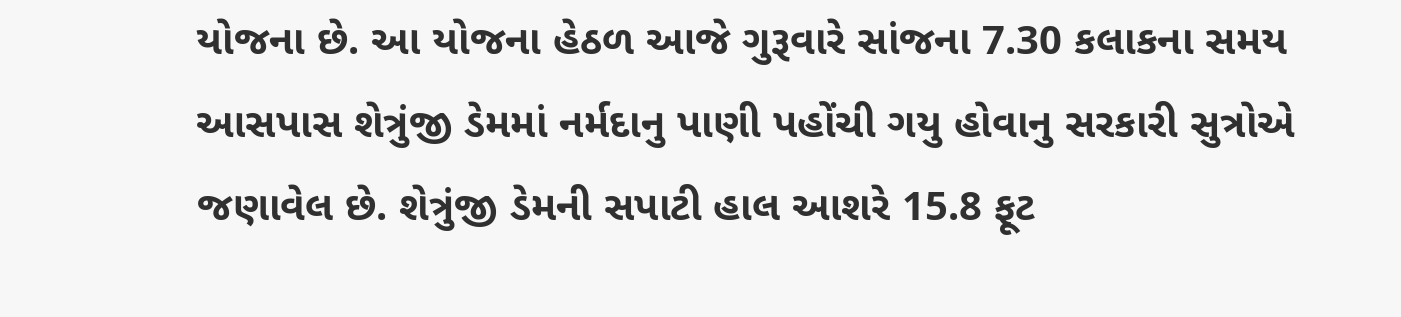યોજના છે. આ યોજના હેઠળ આજે ગુરૂવારે સાંજના 7.30 કલાકના સમય આસપાસ શેત્રુંજી ડેમમાં નર્મદાનુ પાણી પહોંચી ગયુ હોવાનુ સરકારી સુત્રોએ જણાવેલ છે. શેત્રુંજી ડેમની સપાટી હાલ આશરે 15.8 ફૂટ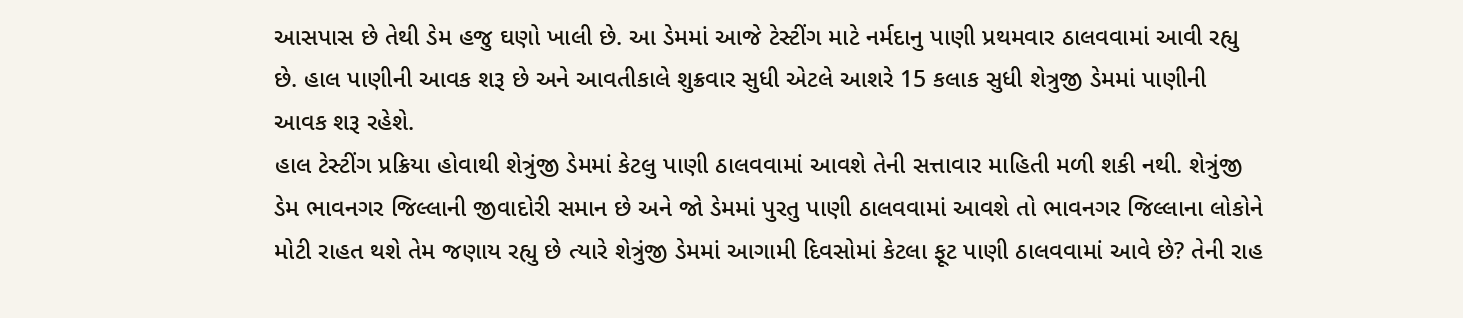આસપાસ છે તેથી ડેમ હજુ ઘણો ખાલી છે. આ ડેમમાં આજે ટેસ્ટીંગ માટે નર્મદાનુ પાણી પ્રથમવાર ઠાલવવામાં આવી રહ્યુ છે. હાલ પાણીની આવક શરૂ છે અને આવતીકાલે શુક્રવાર સુધી એટલે આશરે 15 કલાક સુધી શેત્રુજી ડેમમાં પાણીની આવક શરૂ રહેશે.
હાલ ટેસ્ટીંગ પ્રક્રિયા હોવાથી શેત્રુંજી ડેમમાં કેટલુ પાણી ઠાલવવામાં આવશે તેની સત્તાવાર માહિતી મળી શકી નથી. શેત્રુંજી ડેમ ભાવનગર જિલ્લાની જીવાદોરી સમાન છે અને જો ડેમમાં પુરતુ પાણી ઠાલવવામાં આવશે તો ભાવનગર જિલ્લાના લોકોને મોટી રાહત થશે તેમ જણાય રહ્યુ છે ત્યારે શેત્રુંજી ડેમમાં આગામી દિવસોમાં કેટલા ફૂટ પાણી ઠાલવવામાં આવે છે? તેની રાહ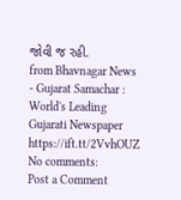જોવી જ રહી.
from Bhavnagar News - Gujarat Samachar : World's Leading Gujarati Newspaper https://ift.tt/2VvhOUZ
No comments:
Post a Comment